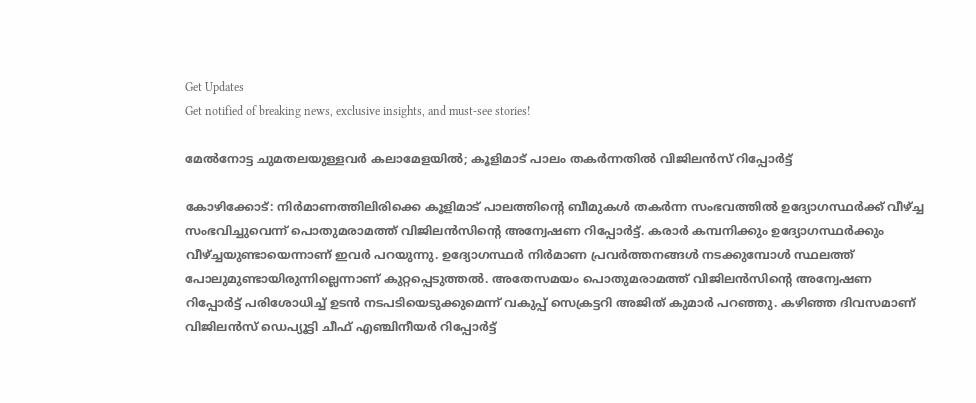Get Updates
Get notified of breaking news, exclusive insights, and must-see stories!

മേല്‍നോട്ട ചുമതലയുള്ളവര്‍ കലാമേളയില്‍; കൂളിമാട് പാലം തകര്‍ന്നതില്‍ വിജിലന്‍സ് റിപ്പോര്‍ട്ട്

കോഴിക്കോട്: നിര്‍മാണത്തിലിരിക്കെ കൂളിമാട് പാലത്തിന്റെ ബീമുകള്‍ തകര്‍ന്ന സംഭവത്തില്‍ ഉദ്യോഗസ്ഥര്‍ക്ക് വീഴ്ച്ച സംഭവിച്ചുവെന്ന് പൊതുമരാമത്ത് വിജിലന്‍സിന്റെ അന്വേഷണ റിപ്പോര്‍ട്ട്. കരാര്‍ കമ്പനിക്കും ഉദ്യോഗസ്ഥര്‍ക്കും വീഴ്ച്ചയുണ്ടായെന്നാണ് ഇവര്‍ പറയുന്നു. ഉദ്യോഗസ്ഥര്‍ നിര്‍മാണ പ്രവര്‍ത്തനങ്ങള്‍ നടക്കുമ്പോള്‍ സ്ഥലത്ത് പോലുമുണ്ടായിരുന്നില്ലെന്നാണ് കുറ്റപ്പെടുത്തല്‍. അതേസമയം പൊതുമരാമത്ത് വിജിലന്‍സിന്റെ അന്വേഷണ റിപ്പോര്‍ട്ട് പരിശോധിച്ച് ഉടന്‍ നടപടിയെടുക്കുമെന്ന് വകുപ്പ് സെക്രട്ടറി അജിത് കുമാര്‍ പറഞ്ഞു. കഴിഞ്ഞ ദിവസമാണ് വിജിലന്‍സ് ഡെപ്യൂട്ടി ചീഫ് എഞ്ചിനീയര്‍ റിപ്പോര്‍ട്ട്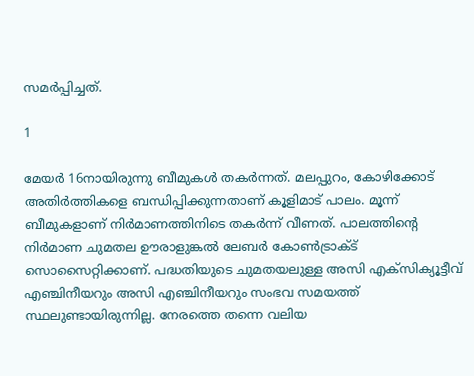സമര്‍പ്പിച്ചത്.

1

മേയര്‍ 16നായിരുന്നു ബീമുകള്‍ തകര്‍ന്നത്. മലപ്പുറം, കോഴിക്കോട് അതിര്‍ത്തികളെ ബന്ധിപ്പിക്കുന്നതാണ് കൂളിമാട് പാലം. മൂന്ന് ബീമുകളാണ് നിര്‍മാണത്തിനിടെ തകര്‍ന്ന് വീണത്. പാലത്തിന്റെ നിര്‍മാണ ചുമതല ഊരാളുങ്കല്‍ ലേബര്‍ കോണ്‍ട്രാക്ട് സൊസൈറ്റിക്കാണ്. പദ്ധതിയുടെ ചുമതയലുള്ള അസി എക്‌സിക്യൂട്ടീവ് എഞ്ചിനീയറും അസി എഞ്ചിനീയറും സംഭവ സമയത്ത് സ്ഥലുണ്ടായിരുന്നില്ല. നേരത്തെ തന്നെ വലിയ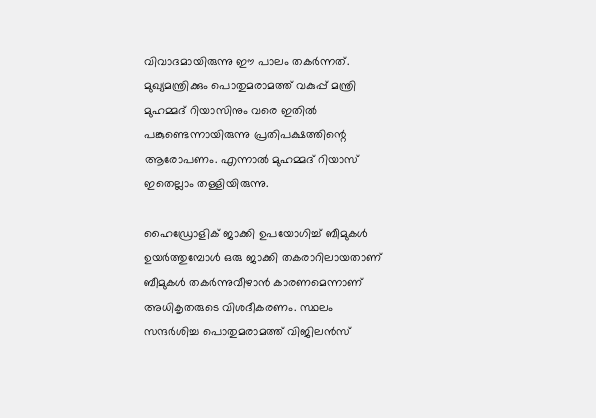വിവാദമായിരുന്നു ഈ പാലം തകര്‍ന്നത്. മുഖ്യമന്ത്രിക്കും പൊതുമരാമത്ത് വകുപ്പ് മന്ത്രി മുഹമ്മദ് റിയാസിനും വരെ ഇതില്‍ പങ്കുണ്ടെന്നായിരുന്നു പ്രതിപക്ഷത്തിന്റെ ആരോപണം. എന്നാല്‍ മുഹമ്മദ് റിയാസ് ഇതെല്ലാം തള്ളിയിരുന്നു.

ഹൈഡ്രോളിക് ജാക്കി ഉപയോഗിച്ച് ബീമുകള്‍ ഉയര്‍ത്തുമ്പോള്‍ ഒരു ജാക്കി തകരാറിലായതാണ് ബീമുകള്‍ തകര്‍ന്നുവീഴാന്‍ കാരണമെന്നാണ് അധികൃതരുടെ വിശദീകരണം. സ്ഥലം സന്ദര്‍ശിച്ച പൊതുമരാമത്ത് വിജിലന്‍സ്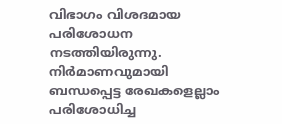വിഭാഗം വിശദമായ പരിശോധന നടത്തിയിരുന്നു. നിര്‍മാണവുമായി ബന്ധപ്പെട്ട രേഖകളെല്ലാം പരിശോധിച്ച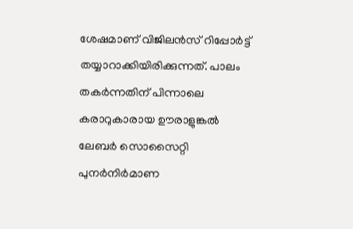ശേഷമാണ് വിജിലന്‍സ് റിപ്പോര്‍ട്ട് തയ്യാറാക്കിയിരിക്കുന്നത്. പാലം തകര്‍ന്നതിന് പിന്നാലെ കരാറുകാരായ ഊരാളുങ്കല്‍ ലേബര്‍ സൊസൈറ്റി പുനര്‍നിര്‍മാണ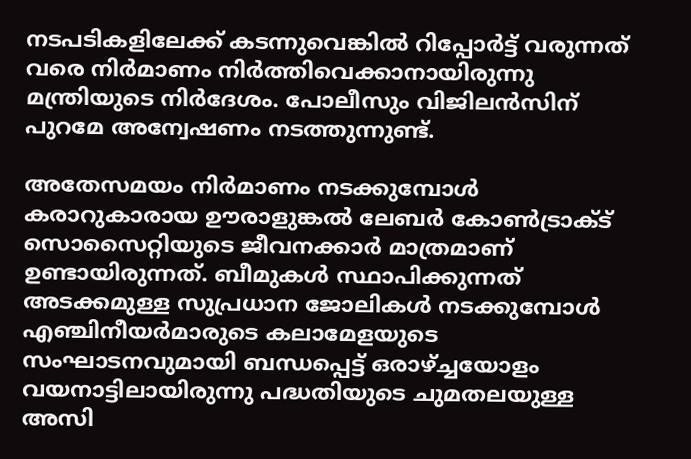നടപടികളിലേക്ക് കടന്നുവെങ്കില്‍ റിപ്പോര്‍ട്ട് വരുന്നത് വരെ നിര്‍മാണം നിര്‍ത്തിവെക്കാനായിരുന്നു മന്ത്രിയുടെ നിര്‍ദേശം. പോലീസും വിജിലന്‍സിന് പുറമേ അന്വേഷണം നടത്തുന്നുണ്ട്.

അതേസമയം നിര്‍മാണം നടക്കുമ്പോള്‍ കരാറുകാരായ ഊരാളുങ്കല്‍ ലേബര്‍ കോണ്‍ട്രാക്ട് സൊസൈറ്റിയുടെ ജീവനക്കാര്‍ മാത്രമാണ് ഉണ്ടായിരുന്നത്. ബീമുകള്‍ സ്ഥാപിക്കുന്നത് അടക്കമുള്ള സുപ്രധാന ജോലികള്‍ നടക്കുമ്പോള്‍ എഞ്ചിനീയര്‍മാരുടെ കലാമേളയുടെ സംഘാടനവുമായി ബന്ധപ്പെട്ട് ഒരാഴ്ച്ചയോളം വയനാട്ടിലായിരുന്നു പദ്ധതിയുടെ ചുമതലയുള്ള അസി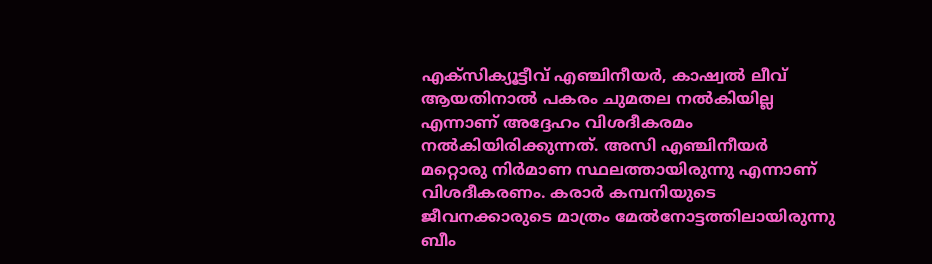എക്‌സിക്യൂട്ടീവ് എഞ്ചിനീയര്‍, കാഷ്വല്‍ ലീവ് ആയതിനാല്‍ പകരം ചുമതല നല്‍കിയില്ല എന്നാണ് അദ്ദേഹം വിശദീകരമം നല്‍കിയിരിക്കുന്നത്. അസി എഞ്ചിനീയര്‍ മറ്റൊരു നിര്‍മാണ സ്ഥലത്തായിരുന്നു എന്നാണ് വിശദീകരണം. കരാര്‍ കമ്പനിയുടെ ജീവനക്കാരുടെ മാത്രം മേല്‍നോട്ടത്തിലായിരുന്നു ബീം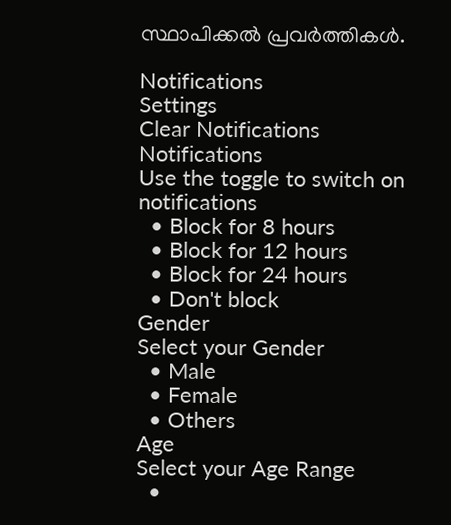സ്ഥാപിക്കല്‍ പ്രവര്‍ത്തികള്‍.

Notifications
Settings
Clear Notifications
Notifications
Use the toggle to switch on notifications
  • Block for 8 hours
  • Block for 12 hours
  • Block for 24 hours
  • Don't block
Gender
Select your Gender
  • Male
  • Female
  • Others
Age
Select your Age Range
  •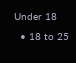Under 18
  • 18 to 25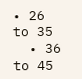• 26 to 35
  • 36 to 45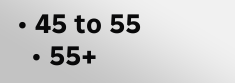• 45 to 55
  • 55+